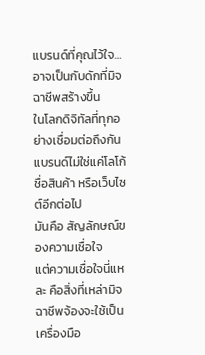แบรนด์ที่คุณไว้ใจ…อาจเป็นกับดักที่มิจฉาชีพสร้างขึ้น
ในโลกดิจิทัลที่ทุกอย่างเชื่อมต่อถึงกัน แบรนด์ไม่ใช่แค่โลโก้ ชื่อสินค้า หรือเว็บไซต์อีกต่อไป
มันคือ สัญลักษณ์ของความเชื่อใจ
แต่ความเชื่อใจนี่แหละ คือสิ่งที่เหล่ามิจฉาชีพจ้องจะใช้เป็นเครื่องมือ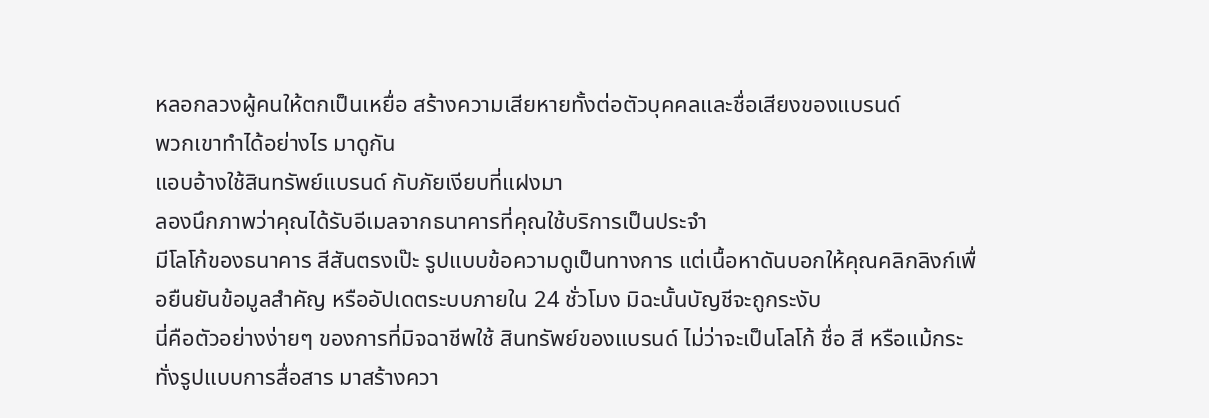หลอกลวงผู้คนให้ตกเป็นเหยื่อ สร้างความเสียหายทั้งต่อตัวบุคคลและชื่อเสียงของแบรนด์
พวกเขาทำได้อย่างไร มาดูกัน
แอบอ้างใช้สินทรัพย์แบรนด์ กับภัยเงียบที่แฝงมา
ลองนึกภาพว่าคุณได้รับอีเมลจากธนาคารที่คุณใช้บริการเป็นประจำ
มีโลโก้ของธนาคาร สีสันตรงเป๊ะ รูปแบบข้อความดูเป็นทางการ แต่เนื้อหาดันบอกให้คุณคลิกลิงก์เพื่อยืนยันข้อมูลสำคัญ หรืออัปเดตระบบภายใน 24 ชั่วโมง มิฉะนั้นบัญชีจะถูกระงับ
นี่คือตัวอย่างง่ายๆ ของการที่มิจฉาชีพใช้ สินทรัพย์ของแบรนด์ ไม่ว่าจะเป็นโลโก้ ชื่อ สี หรือแม้กระทั่งรูปแบบการสื่อสาร มาสร้างควา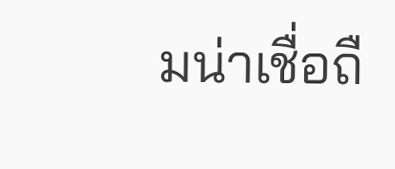มน่าเชื่อถื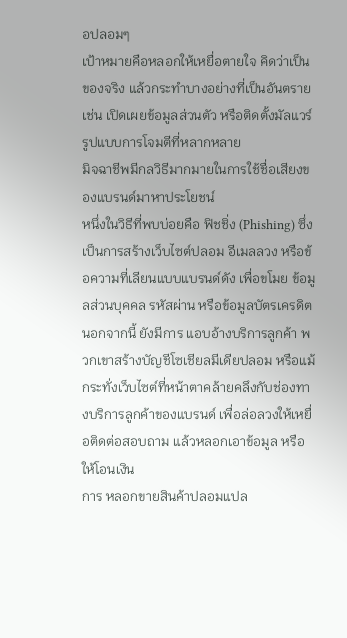อปลอมๆ
เป้าหมายคือหลอกให้เหยื่อตายใจ คิดว่าเป็นของจริง แล้วกระทำบางอย่างที่เป็นอันตราย เช่น เปิดเผยข้อมูลส่วนตัว หรือติดตั้งมัลแวร์
รูปแบบการโจมตีที่หลากหลาย
มิจฉาชีพมีกลวิธีมากมายในการใช้ชื่อเสียงของแบรนด์มาหาประโยชน์
หนึ่งในวิธีที่พบบ่อยคือ ฟิชชิ่ง (Phishing) ซึ่งเป็นการสร้างเว็บไซต์ปลอม อีเมลลวง หรือข้อความที่เลียนแบบแบรนด์ดัง เพื่อขโมย ข้อมูลส่วนบุคคล รหัสผ่าน หรือข้อมูลบัตรเครดิต
นอกจากนี้ ยังมีการ แอบอ้างบริการลูกค้า พวกเขาสร้างบัญชีโซเชียลมีเดียปลอม หรือแม้กระทั่งเว็บไซต์ที่หน้าตาคล้ายคลึงกับช่องทางบริการลูกค้าของแบรนด์ เพื่อล่อลวงให้เหยื่อติดต่อสอบถาม แล้วหลอกเอาข้อมูล หรือให้โอนเงิน
การ หลอกขายสินค้าปลอมแปล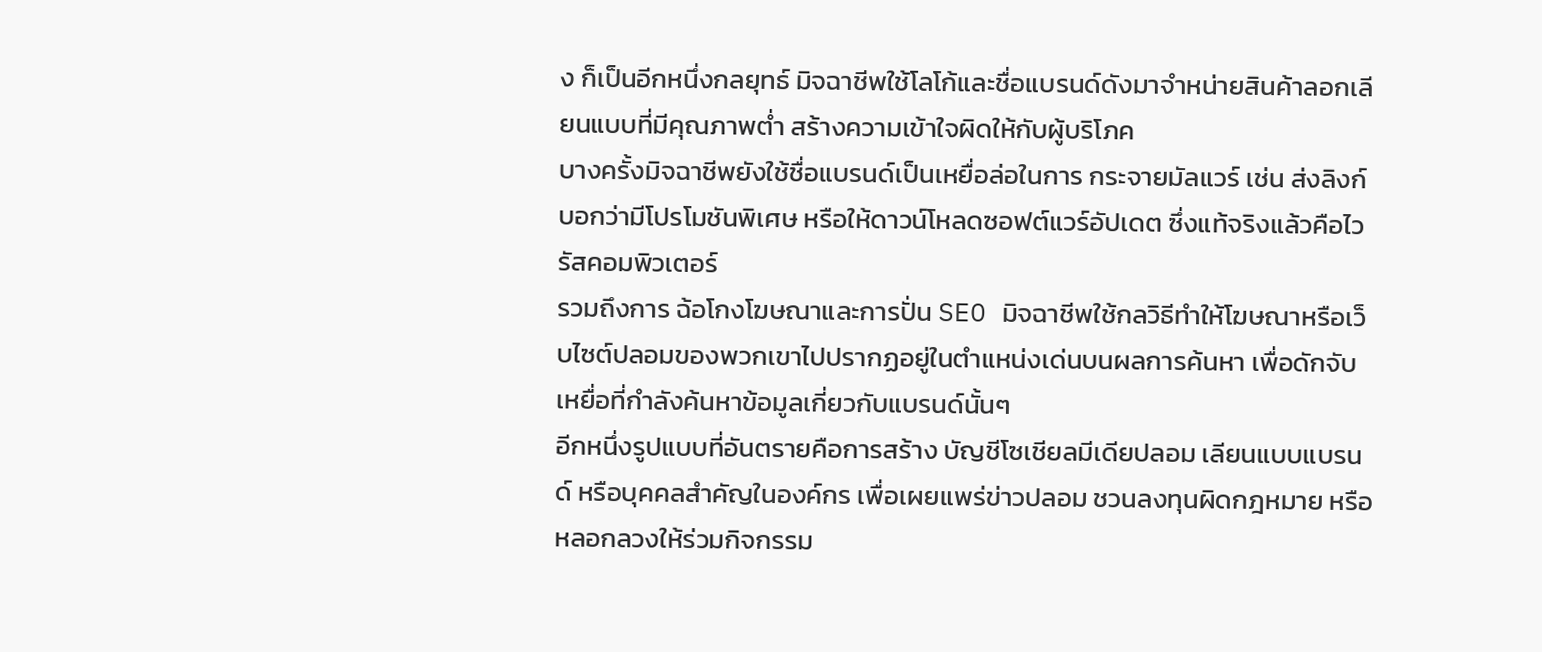ง ก็เป็นอีกหนึ่งกลยุทธ์ มิจฉาชีพใช้โลโก้และชื่อแบรนด์ดังมาจำหน่ายสินค้าลอกเลียนแบบที่มีคุณภาพต่ำ สร้างความเข้าใจผิดให้กับผู้บริโภค
บางครั้งมิจฉาชีพยังใช้ชื่อแบรนด์เป็นเหยื่อล่อในการ กระจายมัลแวร์ เช่น ส่งลิงก์บอกว่ามีโปรโมชันพิเศษ หรือให้ดาวน์โหลดซอฟต์แวร์อัปเดต ซึ่งแท้จริงแล้วคือไวรัสคอมพิวเตอร์
รวมถึงการ ฉ้อโกงโฆษณาและการปั่น SEO มิจฉาชีพใช้กลวิธีทำให้โฆษณาหรือเว็บไซต์ปลอมของพวกเขาไปปรากฏอยู่ในตำแหน่งเด่นบนผลการค้นหา เพื่อดักจับเหยื่อที่กำลังค้นหาข้อมูลเกี่ยวกับแบรนด์นั้นๆ
อีกหนึ่งรูปแบบที่อันตรายคือการสร้าง บัญชีโซเชียลมีเดียปลอม เลียนแบบแบรนด์ หรือบุคคลสำคัญในองค์กร เพื่อเผยแพร่ข่าวปลอม ชวนลงทุนผิดกฎหมาย หรือหลอกลวงให้ร่วมกิจกรรม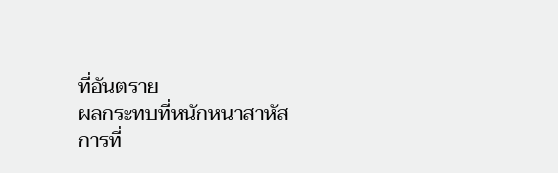ที่อันตราย
ผลกระทบที่หนักหนาสาหัส
การที่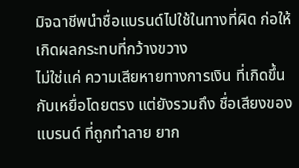มิจฉาชีพนำชื่อแบรนด์ไปใช้ในทางที่ผิด ก่อให้เกิดผลกระทบที่กว้างขวาง
ไม่ใช่แค่ ความเสียหายทางการเงิน ที่เกิดขึ้นกับเหยื่อโดยตรง แต่ยังรวมถึง ชื่อเสียงของแบรนด์ ที่ถูกทำลาย ยาก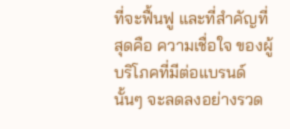ที่จะฟื้นฟู และที่สำคัญที่สุดคือ ความเชื่อใจ ของผู้บริโภคที่มีต่อแบรนด์นั้นๆ จะลดลงอย่างรวด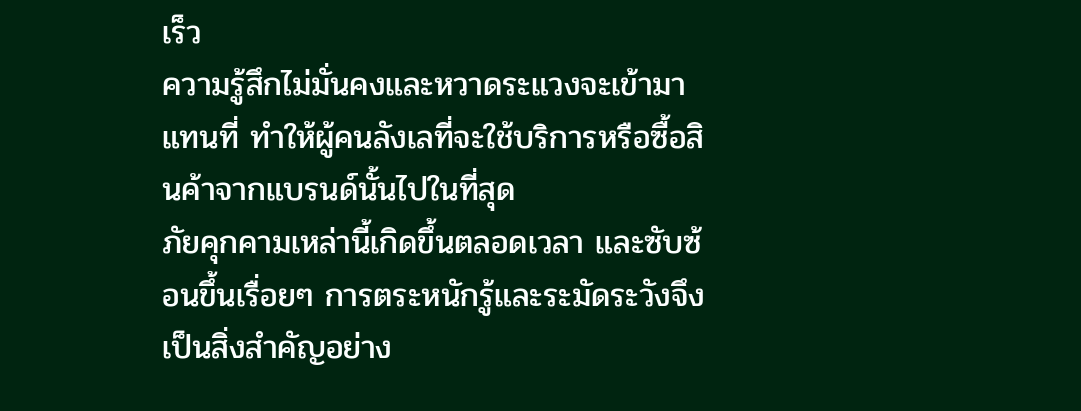เร็ว
ความรู้สึกไม่มั่นคงและหวาดระแวงจะเข้ามาแทนที่ ทำให้ผู้คนลังเลที่จะใช้บริการหรือซื้อสินค้าจากแบรนด์นั้นไปในที่สุด
ภัยคุกคามเหล่านี้เกิดขึ้นตลอดเวลา และซับซ้อนขึ้นเรื่อยๆ การตระหนักรู้และระมัดระวังจึงเป็นสิ่งสำคัญอย่าง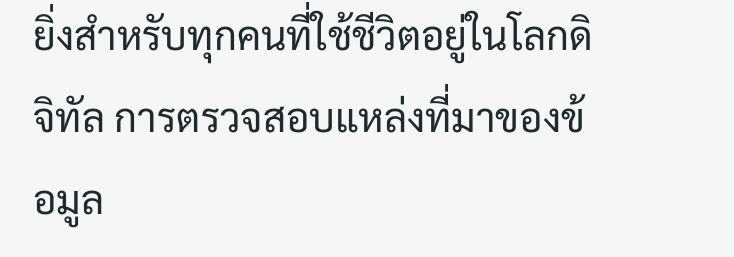ยิ่งสำหรับทุกคนที่ใช้ชีวิตอยู่ในโลกดิจิทัล การตรวจสอบแหล่งที่มาของข้อมูล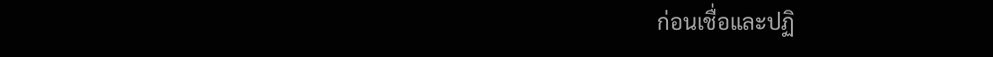ก่อนเชื่อและปฏิ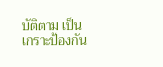บัติตาม เป็นเกราะป้องกัน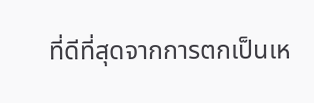ที่ดีที่สุดจากการตกเป็นเห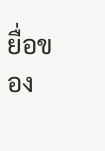ยื่อของ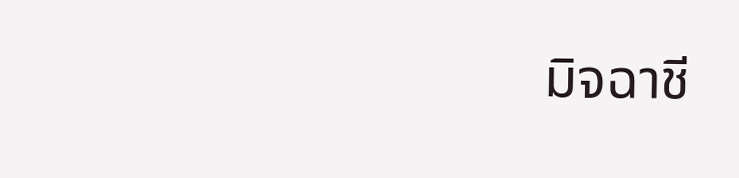มิจฉาชี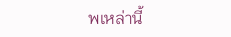พเหล่านี้